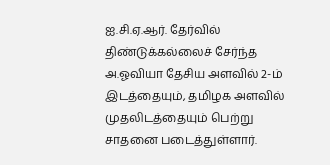ஐ.சி.ஏ.ஆர். தேர்வில் திண்டுக்கல்லைச் சேர்ந்த அ.ஓவியா தேசிய அளவில் 2-ம் இடத்தையும், தமிழக அளவில் முதலிடத்தையும் பெற்று சாதனை படைத்துள்ளார்.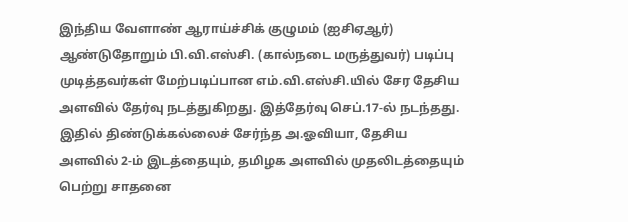இந்திய வேளாண் ஆராய்ச்சிக் குழுமம் (ஐசிஏஆர்) ஆண்டுதோறும் பி.வி.எஸ்சி. (கால்நடை மருத்துவர்) படிப்பு முடித்தவர்கள் மேற்படிப்பான எம்.வி.எஸ்சி.யில் சேர தேசிய அளவில் தேர்வு நடத்துகிறது. இத்தேர்வு செப்.17-ல் நடந்தது. இதில் திண்டுக்கல்லைச் சேர்ந்த அ.ஓவியா, தேசிய அளவில் 2-ம் இடத்தையும், தமிழக அளவில் முதலிடத்தையும் பெற்று சாதனை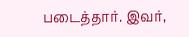படைத்தார். இவர்,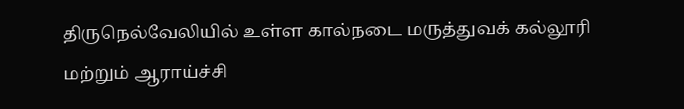திருநெல்வேலியில் உள்ள கால்நடை மருத்துவக் கல்லூரி மற்றும் ஆராய்ச்சி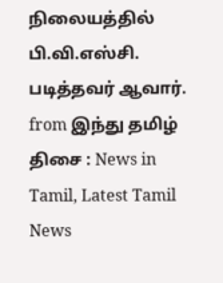நிலையத்தில் பி.வி.எஸ்சி. படித்தவர் ஆவார்.
from இந்து தமிழ் திசை : News in Tamil, Latest Tamil News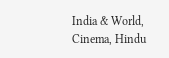India & World, Cinema, Hindu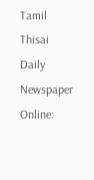Tamil Thisai Daily Newspaper Online: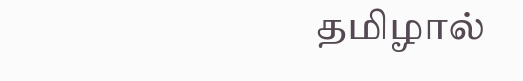தமிழால்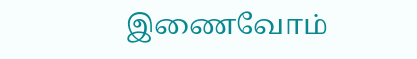இணைவோம்